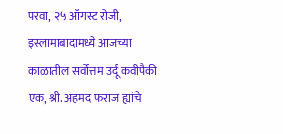परवा, २५ ऑगस्ट रोजी, इस्लामाबादामध्ये आजच्या काळातील सर्वोत्तम उर्दू कवीपैकी एक, श्री. अहमद फराज ह्यांचे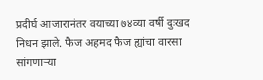प्रदीर्घ आजारानंतर वयाच्या ७४व्या वर्षी दुःखद निधन झाले. फैज अहमद फैज ह्यांचा वारसा सांगणाऱ्या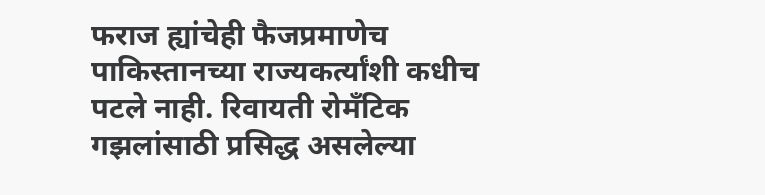फराज ह्यांचेही फैजप्रमाणेच पाकिस्तानच्या राज्यकर्त्यांशी कधीच पटले नाही. रिवायती रोमँटिक गझलांसाठी प्रसिद्ध असलेल्या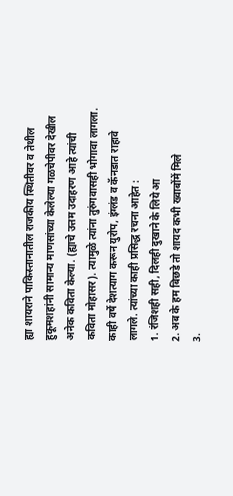ह्या शायराने पाकिस्तानातील राजकीय स्थितीवर व तेथील हुकूमशहांनी सामान्य माणसांच्या केलेल्या गळचेपीवर देखील अनेक कविता केल्या. (ह्याचे उत्तम उदाहरण आहे त्यांची कविता मोहासर). त्यामुळे त्यांना तुरुंगवासही भोगावा लागला. काही वर्षे देशत्याग करून युरोप, इंग्लंड व कॅनडात राहावे लागले. त्यांच्या काही प्रसिद्ध रचना आहेत :
1. रंजिशही सही, दिलही दुखाने के लिये आ
2. अब के हम बिछडे तो शायद कभी ख्वाबोंमें मिले
3.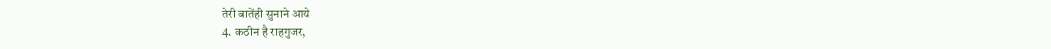तेरी बातेंही सुनाने आये
4. कठीन है राहगुजर,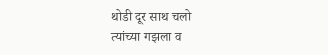थोडी दूर साथ चलो
त्यांच्या गझला व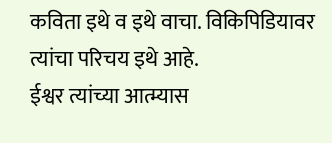कविता इथे व इथे वाचा. विकिपिडियावर त्यांचा परिचय इथे आहे.
ईश्वर त्यांच्या आत्म्यास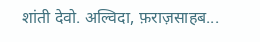शांती देवो. अल्विदा, फ़राज़साहब...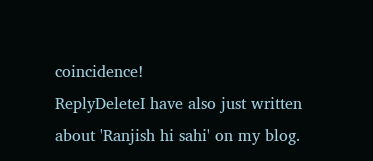coincidence!
ReplyDeleteI have also just written about 'Ranjish hi sahi' on my blog.